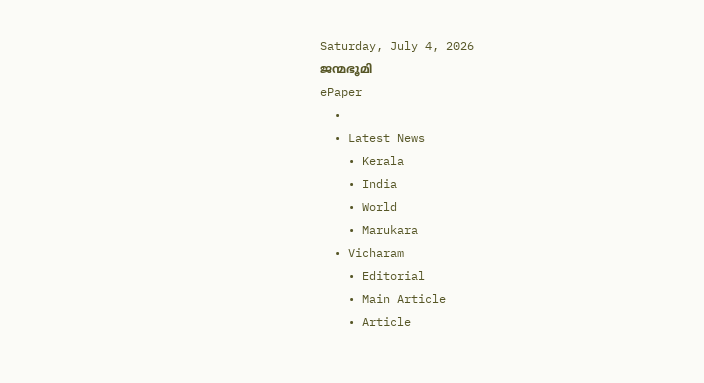Saturday, July 4, 2026
ജന്മഭൂമി
ePaper
  •
  • Latest News
    • Kerala
    • India
    • World
    • Marukara
  • Vicharam
    • Editorial
    • Main Article
    • Article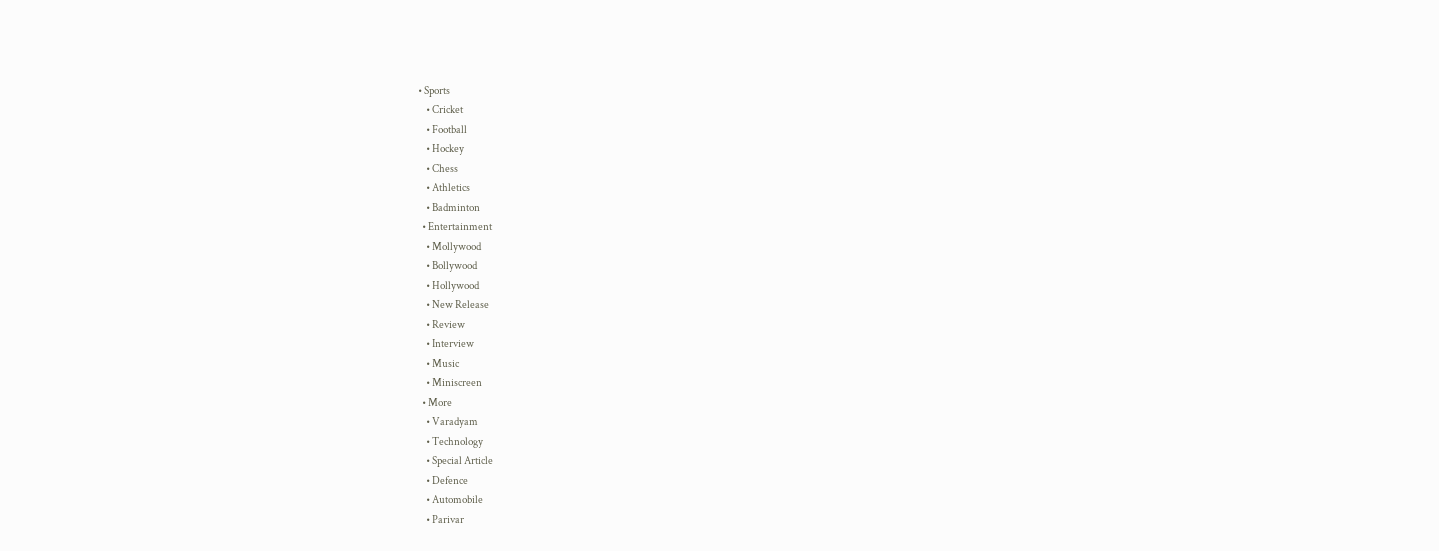• Sports
    • Cricket
    • Football
    • Hockey
    • Chess
    • Athletics
    • Badminton
  • Entertainment
    • Mollywood
    • Bollywood
    • Hollywood
    • New Release
    • Review
    • Interview
    • Music
    • Miniscreen
  • More
    • Varadyam
    • Technology
    • Special Article
    • Defence
    • Automobile
    • Parivar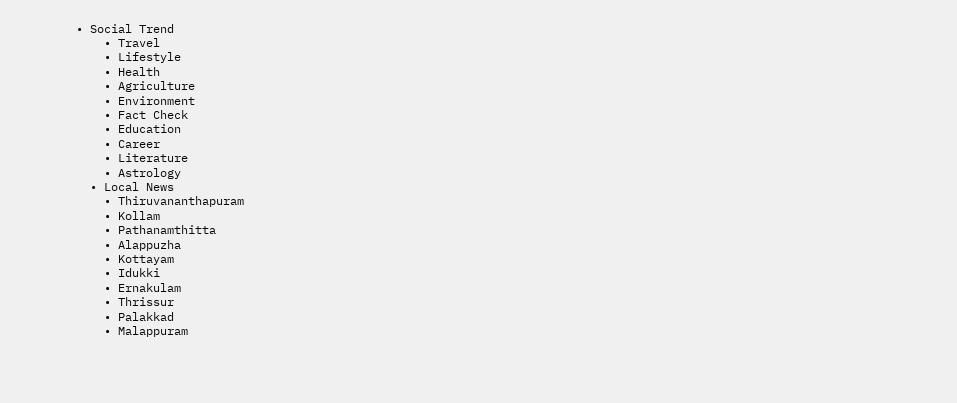• Social Trend
    • Travel
    • Lifestyle
    • Health
    • Agriculture
    • Environment
    • Fact Check
    • Education
    • Career
    • Literature
    • Astrology
  • Local News
    • Thiruvananthapuram
    • Kollam
    • Pathanamthitta
    • Alappuzha
    • Kottayam
    • Idukki
    • Ernakulam
    • Thrissur
    • Palakkad
    • Malappuram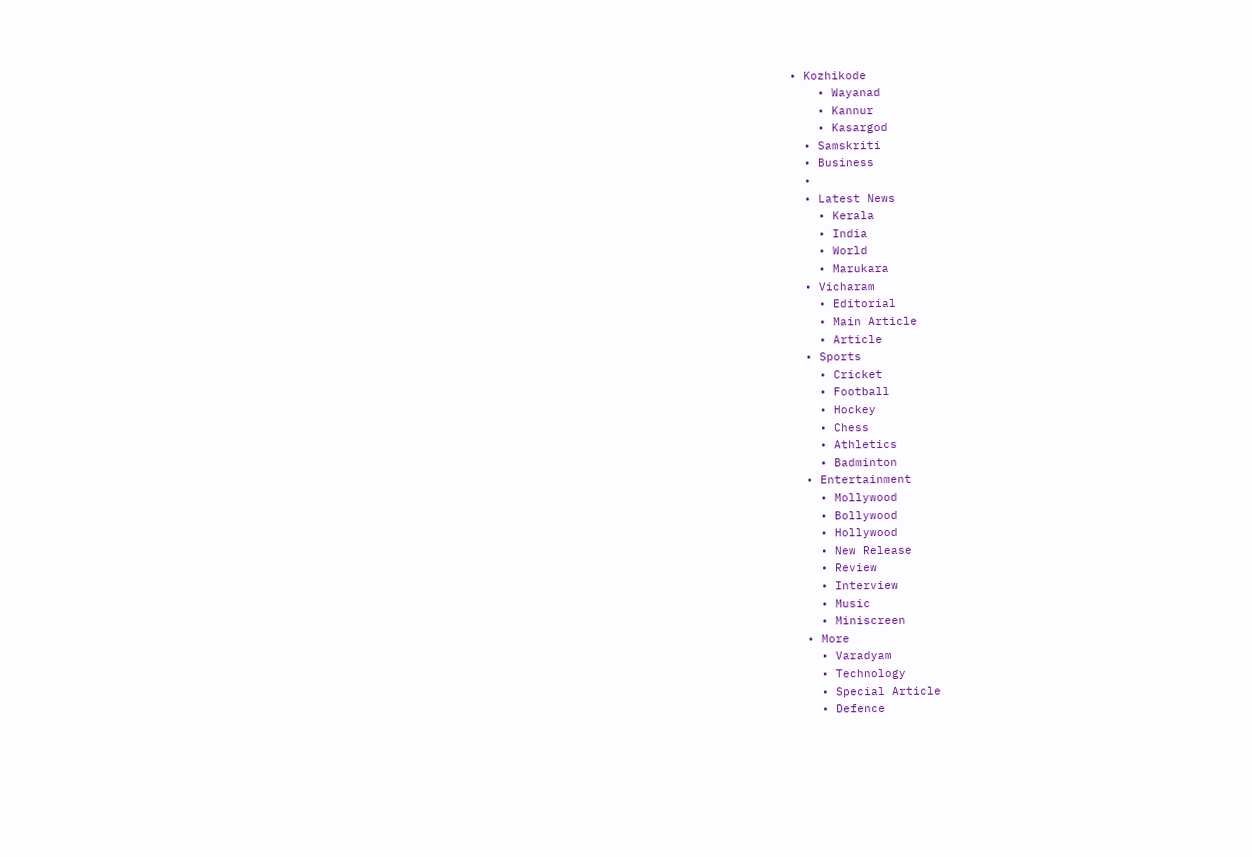• Kozhikode
    • Wayanad
    • Kannur
    • Kasargod
  • Samskriti
  • Business
  •
  • Latest News
    • Kerala
    • India
    • World
    • Marukara
  • Vicharam
    • Editorial
    • Main Article
    • Article
  • Sports
    • Cricket
    • Football
    • Hockey
    • Chess
    • Athletics
    • Badminton
  • Entertainment
    • Mollywood
    • Bollywood
    • Hollywood
    • New Release
    • Review
    • Interview
    • Music
    • Miniscreen
  • More
    • Varadyam
    • Technology
    • Special Article
    • Defence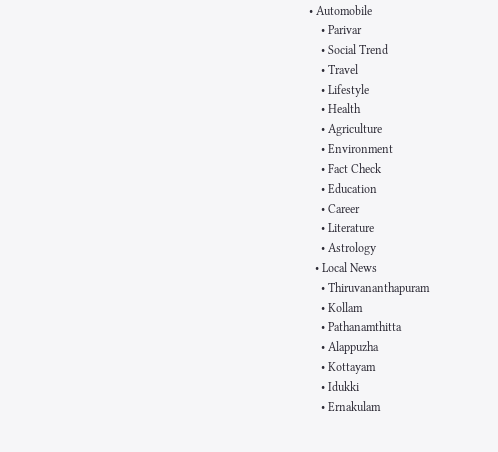• Automobile
    • Parivar
    • Social Trend
    • Travel
    • Lifestyle
    • Health
    • Agriculture
    • Environment
    • Fact Check
    • Education
    • Career
    • Literature
    • Astrology
  • Local News
    • Thiruvananthapuram
    • Kollam
    • Pathanamthitta
    • Alappuzha
    • Kottayam
    • Idukki
    • Ernakulam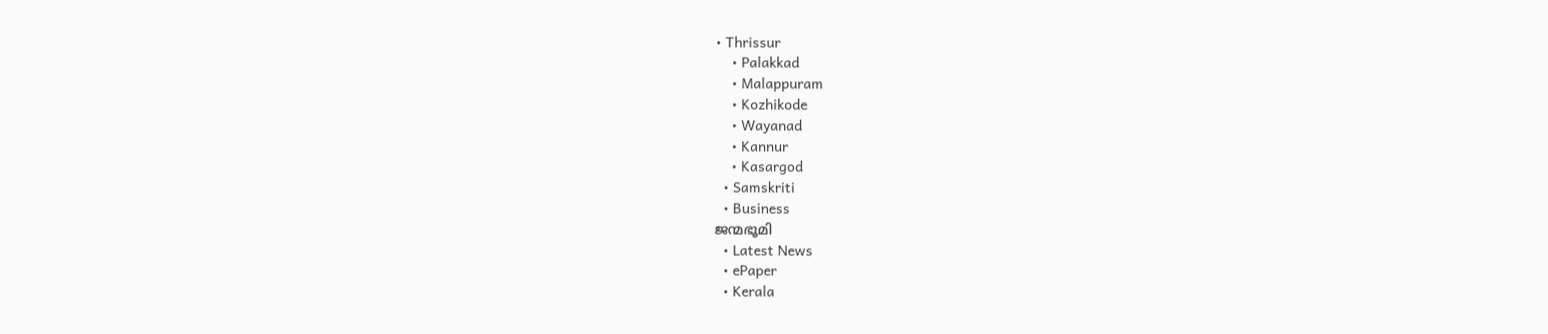• Thrissur
    • Palakkad
    • Malappuram
    • Kozhikode
    • Wayanad
    • Kannur
    • Kasargod
  • Samskriti
  • Business
ജന്മഭൂമി
  • Latest News
  • ePaper
  • Kerala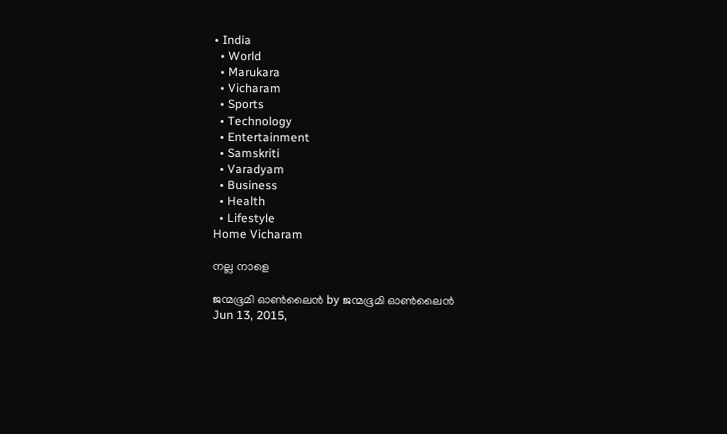• India
  • World
  • Marukara
  • Vicharam
  • Sports
  • Technology
  • Entertainment
  • Samskriti
  • Varadyam
  • Business
  • Health
  • Lifestyle
Home Vicharam

നല്ല നാളെ

ജന്മഭൂമി ഓണ്‍ലൈന്‍ by ജന്മഭൂമി ഓണ്‍ലൈന്‍
Jun 13, 2015,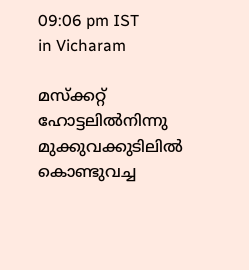09:06 pm IST
in Vicharam

മസ്‌ക്കറ്റ് ഹോട്ടലില്‍നിന്നു മുക്കുവക്കുടിലില്‍ കൊണ്ടുവച്ച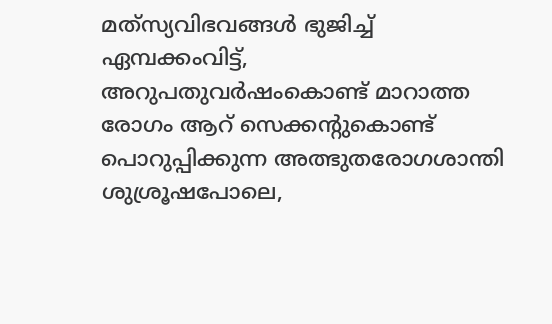മത്‌സ്യവിഭവങ്ങള്‍ ഭുജിച്ച് ഏമ്പക്കംവിട്ട്, അറുപതുവര്‍ഷംകൊണ്ട് മാറാത്ത രോഗം ആറ് സെക്കന്റുകൊണ്ട് പൊറുപ്പിക്കുന്ന അത്ഭുതരോഗശാന്തി ശുശ്രൂഷപോലെ,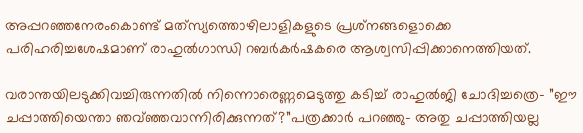അപ്പറഞ്ഞനേരംകൊണ്ട് മത്‌സ്യത്തൊഴിലാളികളുടെ പ്രശ്‌നങ്ങളൊക്കെ പരിഹരിച്ചശേഷമാണ് രാഹുല്‍ഗാന്ധി റബര്‍കര്‍ഷകരെ ആശ്വസിപ്പിക്കാനെത്തിയത്.

വരാന്തയിലടുക്കിവച്ചിരുന്നതില്‍ നിന്നൊരെണ്ണമെടുത്തു കടിച്ച് രാഹുല്‍ജി ചോദിച്ചത്രെ- ”ഈ ചപ്പാത്തിയെന്താ ഞവ്ഞ്ഞവാന്നിരിക്കുന്നത്?”പത്രക്കാര്‍ പറഞ്ഞു- അതു ചപ്പാത്തിയല്ല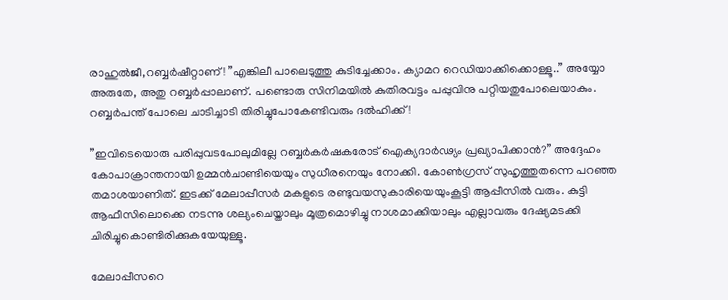രാഹുല്‍ജീ,റബ്ബര്‍ഷീറ്റാണ്! ”എങ്കിലീ പാലെടുത്തു കുടിച്ചേക്കാം. ക്യാമറ റെഡിയാക്കിക്കൊള്ളൂ..” അയ്യോ അരുതേ, അതു റബ്ബര്‍പ്പാലാണ്. പണ്ടൊരു സിനിമയില്‍ കുതിരവട്ടം പപ്പുവിനു പറ്റിയതുപോലെയാകും. റബ്ബര്‍പന്ത് പോലെ ചാടിച്ചാടി തിരിച്ചുപോകേണ്ടിവരും ദല്‍ഹിക്ക്!

”ഇവിടെയൊരു പരിപ്പുവടപോലുമില്ലേ റബ്ബര്‍കര്‍ഷകരോട് ഐക്യദാര്‍ഢ്യം പ്രഖ്യാപിക്കാന്‍?” അദ്ദേഹം കോപാക്രാന്തനായി ഉമ്മന്‍ചാണ്ടിയെയും സുധീരനെയും നോക്കി. കോണ്‍ഗ്രസ് സുഹൃത്തുതന്നെ പറഞ്ഞ തമാശയാണിത്. ഇടക്ക് മേലാപ്പീസര്‍ മകളുടെ രണ്ടുവയസുകാരിയെയുംകൂട്ടി ആപ്പീസില്‍ വരും. കുട്ടി ആഫീസിലൊക്കെ നടന്നു ശല്യംചെയ്താലും മൂത്രമൊഴിച്ചു നാശമാക്കിയാലും എല്ലാവരും ദേഷ്യമടക്കി ചിരിച്ചുകൊണ്ടിരിക്കുകയേയുള്ളൂ.

മേലാപ്പീസറെ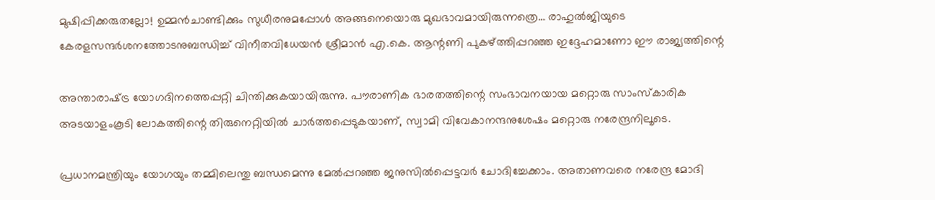മുഷിപ്പിക്കരുതല്ലോ! ഉമ്മന്‍ചാണ്ടിക്കും സുധീരനുമപ്പോള്‍ അങ്ങനെയൊരു മുഖഭാവമായിരുന്നത്രെ… രാഹുല്‍ജിയുടെ കേരളസന്ദര്‍ശനത്തോടനുബന്ധിച്ച് വിനീതവിധേയന്‍ ശ്രീമാന്‍ എ.കെ. ആന്റണി പുകഴ്‌ത്തിപ്പറഞ്ഞ ഇദ്ദേഹമാണോ ഈ രാജ്യത്തിന്റെ

അന്താരാഷ്‌ട്ര യോഗദിനത്തെപ്പറ്റി ചിന്തിക്കുകയായിരുന്നു. പൗരാണിക ഭാരതത്തിന്റെ സംഭാവനയായ മറ്റൊരു സാംസ്‌കാരിക അടയാളംകൂടി ലോകത്തിന്റെ തിരുനെറ്റിയില്‍ ചാര്‍ത്തപ്പെടുകയാണ്, സ്വാമി വിവേകാനന്ദനുശേഷം മറ്റൊരു നരേന്ദ്രനിലൂടെ.

പ്രധാനമന്ത്രിയും യോഗയും തമ്മിലെന്തു ബന്ധമെന്നു മേല്‍പ്പറഞ്ഞ ജനുസില്‍പ്പെട്ടവര്‍ ചോദിച്ചേക്കാം. അതാണവരെ നരേന്ദ്ര മോദി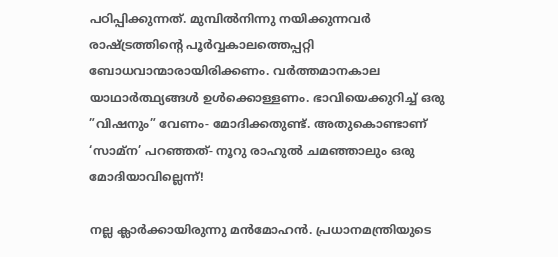പഠിപ്പിക്കുന്നത്. മുമ്പില്‍നിന്നു നയിക്കുന്നവര്‍ രാഷ്‌ട്രത്തിന്റെ പൂര്‍വ്വകാലത്തെപ്പറ്റി ബോധവാന്മാരായിരിക്കണം. വര്‍ത്തമാനകാല യാഥാര്‍ത്ഥ്യങ്ങള്‍ ഉള്‍ക്കൊള്ളണം. ഭാവിയെക്കുറിച്ച് ഒരു ”വിഷനും” വേണം- മോദിക്കതുണ്ട്. അതുകൊണ്ടാണ് ‘സാമ്‌ന’ പറഞ്ഞത്- നൂറു രാഹുല്‍ ചമഞ്ഞാലും ഒരു മോദിയാവില്ലെന്ന്!

നല്ല ക്ലാര്‍ക്കായിരുന്നു മന്‍മോഹന്‍. പ്രധാനമന്ത്രിയുടെ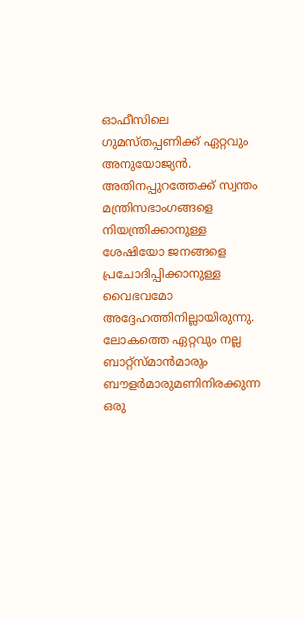ഓഫീസിലെ ഗുമസ്തപ്പണിക്ക് ഏറ്റവും അനുയോജ്യന്‍. അതിനപ്പുറത്തേക്ക് സ്വന്തം മന്ത്രിസഭാംഗങ്ങളെ നിയന്ത്രിക്കാനുള്ള ശേഷിയോ ജനങ്ങളെ പ്രചോദിപ്പിക്കാനുള്ള വൈഭവമോ അദ്ദേഹത്തിനില്ലായിരുന്നു. ലോകത്തെ ഏറ്റവും നല്ല ബാറ്റ്‌സ്മാന്‍മാരും ബൗളര്‍മാരുമണിനിരക്കുന്ന ഒരു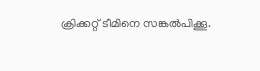ക്രിക്കറ്റ് ടീമിനെ സങ്കല്‍പിക്കൂ.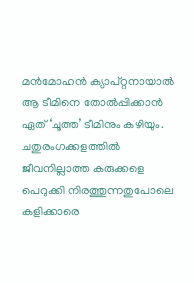മന്‍മോഹന്‍ ക്യാപ്റ്റനായാല്‍  ആ ടീമിനെ തോല്‍പ്പിക്കാന്‍ ഏത് ‘ചൂത്ത’ ടീമിനും കഴിയും. ചതുരംഗക്കളത്തില്‍ ജീവനില്ലാത്ത കരുക്കളെ പെറുക്കി നിരത്തുന്നതുപോലെ കളിക്കാരെ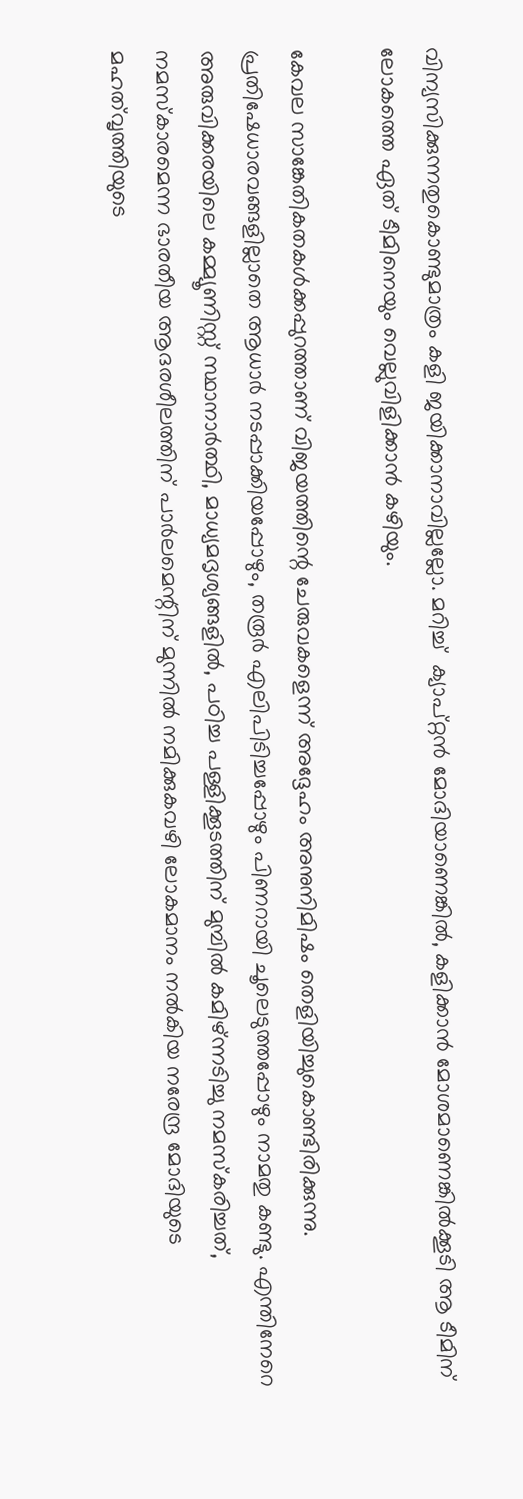വിന്യസിക്കുന്നതുകൊണ്ടുമാത്രം കളി ജയിക്കാനാവില്ലല്ലോ. മറിച്ച്  ക്യാപ്റ്റന്‍ മോദിയാണെങ്കില്‍, കളിക്കാന്‍ മോശമാണെങ്കില്‍ക്കൂടി ആ ടീമിന് ലോകത്തെ ഏത് ടീമിനെയും വെല്ലുവിളിക്കാന്‍ കഴിയും.

കേവല സാങ്കേതികതകള്‍ക്കപ്പുറത്താണ് വിജയത്തിന്റെ ചേരുവകളെന്ന് അദ്ദേഹം അനുനിമിഷം തെളിയിച്ചുകൊണ്ടിരിക്കുന്നു. പ്രതിഷേധാരവങ്ങളില്ലാതെ ആധാര്‍ നടപ്പാക്കിയപ്പോഴും, തരൂര്‍ എലിപിടിച്ചപ്പോഴും പിണറായി ചൂലെടുത്തപ്പോഴും നാമതു കണ്ടു. എന്തിനേറെ അരുവിക്കരയിലെ കമ്മ്യൂണിസ്റ്റ് സ്ഥാനാര്‍ത്ഥി, മാധ്യമദൃശ്യങ്ങളില്‍, പഠിച്ച പള്ളിക്കൂടത്തിന് മുമ്പില്‍ കമിഴ്ന്നടിച്ചു നമസ്‌കരിച്ചത്, നമസ്‌കാരമെന്ന ഭാരതീയ ആദരശീലത്തിന് പാര്‍ലമെന്റിന് മുന്നില്‍ നമിക്കുകവഴി ലോകമാനം നല്‍കിയ നരേന്ദ്ര മോദിയുടെ മഹത്‌വൃത്തിയുടെ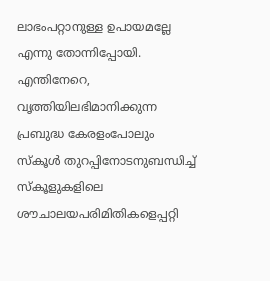ലാഭംപറ്റാനുള്ള ഉപായമല്ലേ എന്നു തോന്നിപ്പോയി. എന്തിനേറെ, വൃത്തിയിലഭിമാനിക്കുന്ന പ്രബുദ്ധ കേരളംപോലും സ്‌കൂള്‍ തുറപ്പിനോടനുബന്ധിച്ച് സ്‌കൂളുകളിലെ ശൗചാലയപരിമിതികളെപ്പറ്റി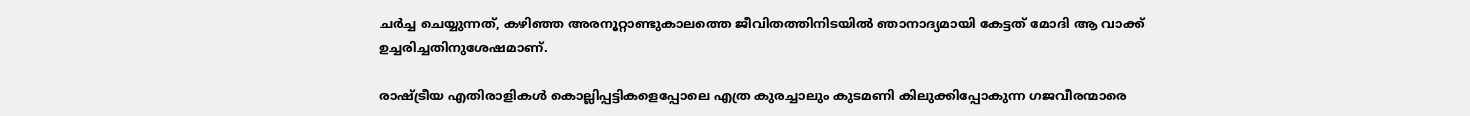ചര്‍ച്ച ചെയ്യുന്നത്, കഴിഞ്ഞ അരനൂറ്റാണ്ടുകാലത്തെ ജീവിതത്തിനിടയില്‍ ഞാനാദ്യമായി കേട്ടത് മോദി ആ വാക്ക് ഉച്ചരിച്ചതിനുശേഷമാണ്.

രാഷ്‌ട്രീയ എതിരാളികള്‍ കൊല്ലിപ്പട്ടികളെപ്പോലെ എത്ര കുരച്ചാലും കുടമണി കിലുക്കിപ്പോകുന്ന ഗജവീരന്മാരെ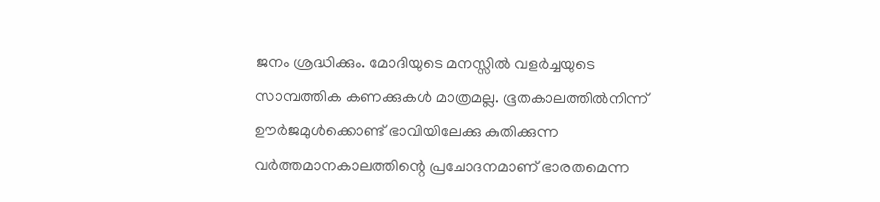ജനം ശ്രദ്ധിക്കും. മോദിയുടെ മനസ്സില്‍ വളര്‍ച്ചയുടെ  സാമ്പത്തിക കണക്കുകള്‍ മാത്രമല്ല. ഭൂതകാലത്തില്‍നിന്ന് ഊര്‍ജമുള്‍ക്കൊണ്ട് ഭാവിയിലേക്കു കുതിക്കുന്ന വര്‍ത്തമാനകാലത്തിന്റെ പ്രചോദനമാണ് ഭാരതമെന്ന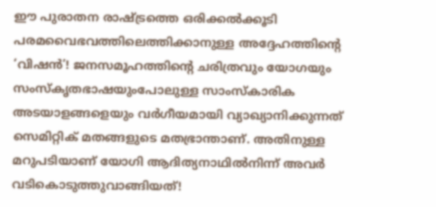ഈ പുരാതന രാഷ്‌ട്രത്തെ ഒരിക്കല്‍ക്കൂടി പരമവൈഭവത്തിലെത്തിക്കാനുള്ള അദ്ദേഹത്തിന്റെ ‘വിഷന്‍’! ജനസമൂഹത്തിന്റെ ചരിത്രവും യോഗയും സംസ്‌കൃതഭാഷയുംപോലുള്ള സാംസ്‌കാരിക അടയാളങ്ങളെയും വര്‍ഗീയമായി വ്യാഖ്യാനിക്കുന്നത് സെമിറ്റിക് മതങ്ങളുടെ മതഭ്രാന്താണ്. അതിനുള്ള മറുപടിയാണ് യോഗി ആദിത്യനാഥില്‍നിന്ന് അവര്‍ വടികൊടുത്തുവാങ്ങിയത്!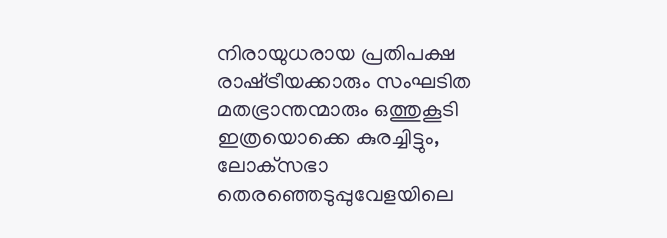നിരായുധരായ പ്രതിപക്ഷ രാഷ്‌ട്രീയക്കാരും സംഘടിത മതഭ്രാന്തന്മാരും ഒത്തുകൂടി ഇത്രയൊക്കെ കുരച്ചിട്ടും, ലോക്‌സഭാ തെരഞ്ഞെടുപ്പുവേളയിലെ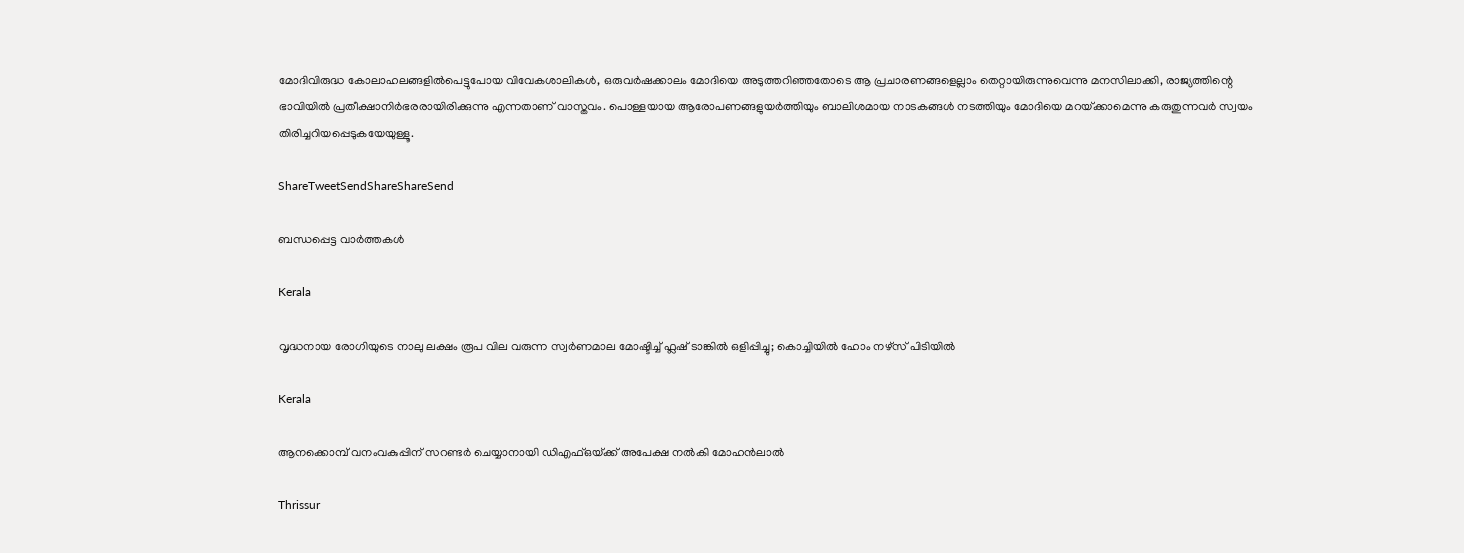മോദിവിരുദ്ധ കോലാഹലങ്ങളില്‍പെട്ടുപോയ വിവേകശാലികള്‍, ഒരുവര്‍ഷക്കാലം മോദിയെ അടുത്തറിഞ്ഞതോടെ ആ പ്രചാരണങ്ങളെല്ലാം തെറ്റായിരുന്നുവെന്നു മനസിലാക്കി, രാജ്യത്തിന്റെ ഭാവിയില്‍ പ്രതീക്ഷാനിര്‍ഭരരായിരിക്കുന്നു എന്നതാണ് വാസ്തവം. പൊള്ളയായ ആരോപണങ്ങളുയര്‍ത്തിയും ബാലിശമായ നാടകങ്ങള്‍ നടത്തിയും മോദിയെ മറയ്‌ക്കാമെന്നു കരുതുന്നവര്‍ സ്വയം തിരിച്ചറിയപ്പെടുകയേയുള്ളൂ.

ShareTweetSendShareShareSend

ബന്ധപ്പെട്ട വാര്‍ത്തകള്‍

Kerala

വൃദ്ധനായ രോഗിയുടെ നാലു ലക്ഷം രൂപ വില വരുന്ന സ്വര്‍ണമാല മോഷ്ടിച്ച് ഫ്ലഷ് ടാങ്കില്‍ ഒളിപ്പിച്ചു; കൊച്ചിയിൽ ഹോം നഴ്‌സ് പിടിയില്‍

Kerala

ആനക്കൊമ്പ് വനംവകുപ്പിന് സറണ്ടർ ചെയ്യാനായി ഡിഎഫ്ഒയ്‌ക്ക് അപേക്ഷ നൽകി മോഹൻലാൽ

Thrissur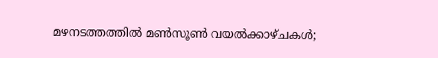മഴനടത്തത്തിൽ മൺസൂൺ വയൽക്കാഴ്ചകൾ;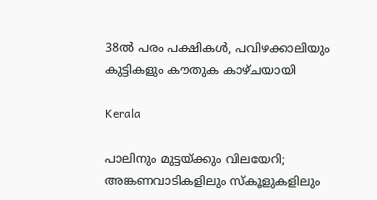38ല്‍ പരം പക്ഷികൾ, പവിഴക്കാലിയും കുട്ടികളും കൗതുക കാഴ്ചയായി

Kerala

പാലിനും മുട്ടയ്‌ക്കും വിലയേറി; അങ്കണവാടികളിലും സ്‌കൂളുകളിലും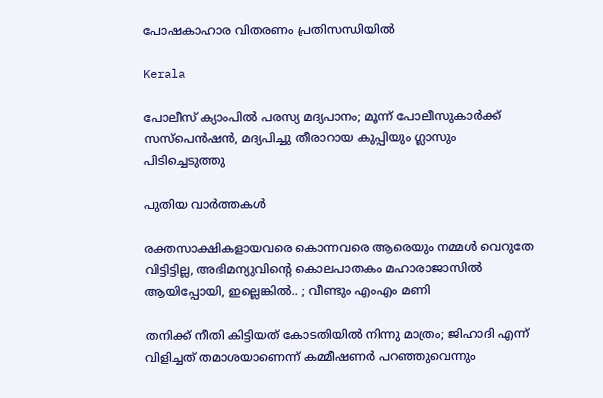പോഷകാഹാര വിതരണം പ്രതിസന്ധിയില്‍

Kerala

പോലീസ് ക്യാംപിൽ പരസ്യ മദ്യപാനം; മൂന്ന് പോലീസുകാർക്ക് സസ്പെൻഷൻ, മദ്യപിച്ചു തീരാറായ കുപ്പിയും ഗ്ലാസും പിടിച്ചെടുത്തു

പുതിയ വാര്‍ത്തകള്‍

രക്തസാക്ഷികളായവരെ കൊന്നവരെ ആരെയും നമ്മൾ വെറുതേ വിട്ടിട്ടില്ല, അഭിമന്യുവിന്റെ കൊലപാതകം മഹാരാജാസിൽ ആയിപ്പോയി, ഇല്ലെങ്കിൽ.. ; വീണ്ടും എംഎം മണി

തനിക്ക് നീതി കിട്ടിയത് കോടതിയിൽ നിന്നു മാത്രം; ജിഹാദി എന്ന് വിളിച്ചത് തമാശയാണെന്ന് കമ്മീഷണർ പറഞ്ഞുവെന്നും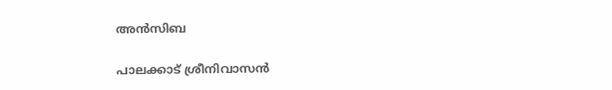അൻസിബ

പാലക്കാട് ശ്രീനിവാസൻ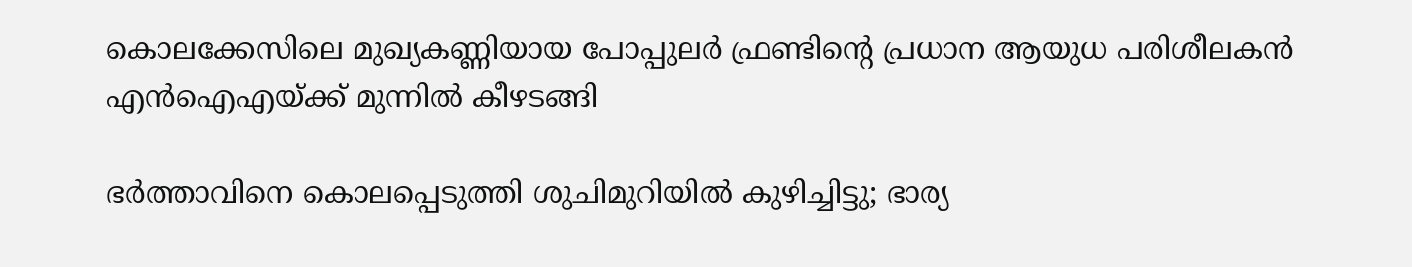കൊലക്കേസിലെ മുഖ്യകണ്ണിയായ പോപ്പുലർ ഫ്രണ്ടിന്റെ പ്രധാന ആയുധ പരിശീലകൻ എൻഐഎയ്‌ക്ക് മുന്നിൽ കീഴടങ്ങി

ഭർത്താവിനെ കൊലപ്പെടുത്തി ശുചിമുറിയിൽ കുഴിച്ചിട്ടു; ഭാര്യ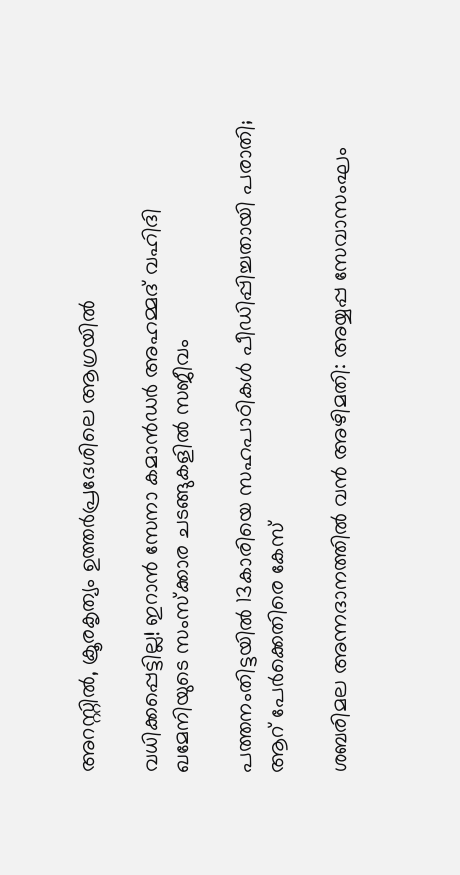അറസ്റ്റിൽ, ക്രൂരകൃത്യം ഉത്തര്‍പ്രദേശിലെ ആഗ്രയിൽ

വധിക്കപ്പെട്ടില്ല! ഇറാൻ സേനാ കമാൻഡർ അഹമ്മദ് വഹിദി ഖമേനിയുടെ സംസ്ക്കാര ചടങ്ങുകളിൽ സജീവം

പത്തനംതിട്ടയില്‍ 13കാരിയെ സഹപാഠികള്‍ പീഡിപ്പിച്ചതായി പരാതി; ആറ് പേര്‍ക്കെതിരെ കേസ്

ശബരിമല അന്നദാനത്തില്‍ വന്‍ അഴിമതി: അയ്യപ്പ സേവാസംഘം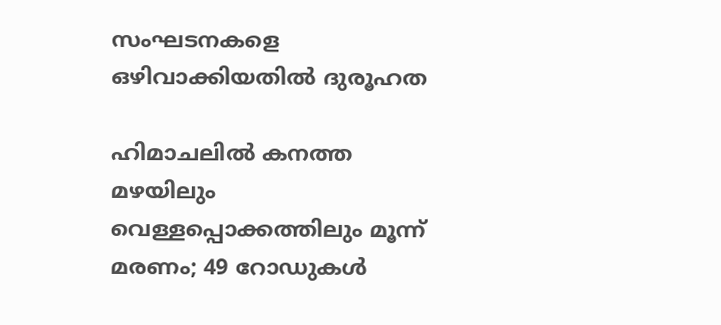സംഘടനകളെ ഒഴിവാക്കിയതില്‍ ദുരൂഹത

ഹിമാചലിൽ കനത്ത മഴയിലും വെള്ളപ്പൊക്കത്തിലും മൂന്ന് മരണം; 49 റോഡുകൾ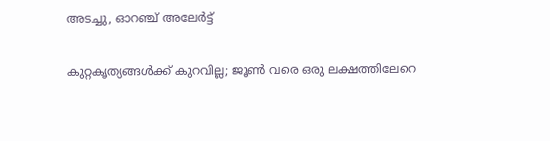അടച്ചു, ഓറഞ്ച് അലേർട്ട്

കുറ്റകൃത്യങ്ങള്‍ക്ക് കുറവില്ല; ജൂണ്‍ വരെ ഒരു ലക്ഷത്തിലേറെ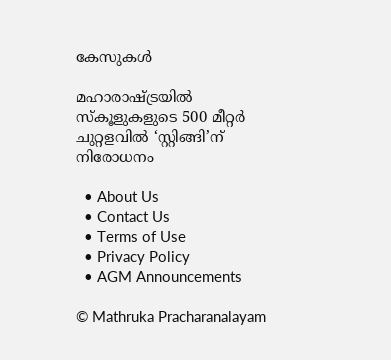കേസുകള്‍

മഹാരാഷ്‌ട്രയില്‍ സ്‌കൂളുകളുടെ 500 മീറ്റര്‍ ചുറ്റളവില്‍ ‘സ്റ്റിങ്ങി’ന് നിരോധനം

  • About Us
  • Contact Us
  • Terms of Use
  • Privacy Policy
  • AGM Announcements

© Mathruka Pracharanalayam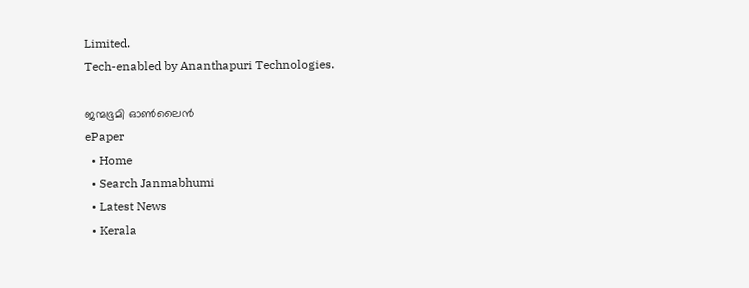Limited.
Tech-enabled by Ananthapuri Technologies.

ജന്മഭൂമി ഓണ്‍ലൈന്‍
ePaper
  • Home
  • Search Janmabhumi
  • Latest News
  • Kerala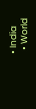• India
  • World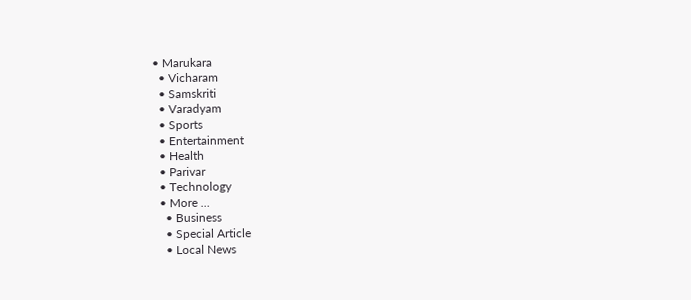• Marukara
  • Vicharam
  • Samskriti
  • Varadyam
  • Sports
  • Entertainment
  • Health
  • Parivar
  • Technology
  • More …
    • Business
    • Special Article
    • Local News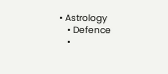• Astrology
    • Defence
    •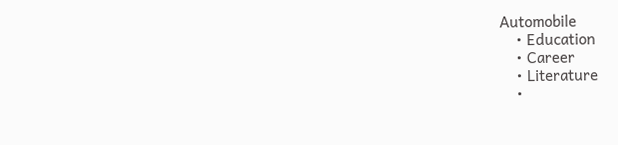Automobile
    • Education
    • Career
    • Literature
    •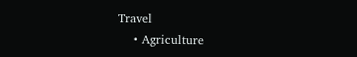Travel
    • Agriculture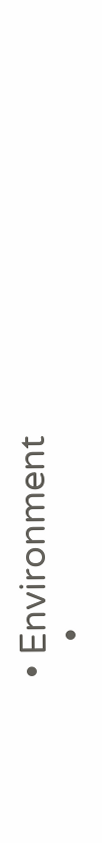• Environment
    •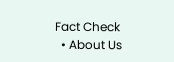Fact Check
  • About Us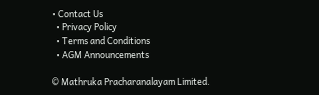• Contact Us
  • Privacy Policy
  • Terms and Conditions
  • AGM Announcements

© Mathruka Pracharanalayam Limited.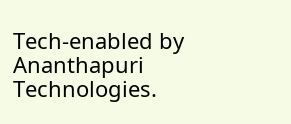Tech-enabled by Ananthapuri Technologies.